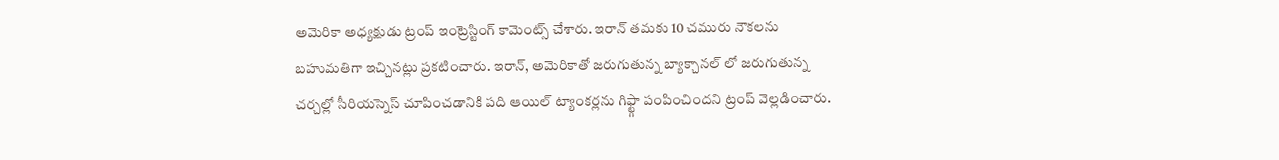అమెరికా అధ్యక్షుడు ట్రంప్ ఇంట్రెస్టింగ్ కామెంట్స్ చేశారు. ఇరాన్ తమకు 10 చమురు నౌకలను బహుమతిగా ఇచ్చినట్లు ప్రకటించారు. ఇరాన్, అమెరికాతో జరుగుతున్న బ్యాక్చానల్ లో జరుగుతున్న చర్చల్లో సీరియస్నెస్ చూపించడానికి పది ఆయిల్ ట్యాంకర్లను గిఫ్ట్గా పంపించిందని ట్రంప్ వెల్లడించారు.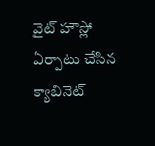వైట్ హౌస్లో ఏర్పాటు చేసిన క్యాబినెట్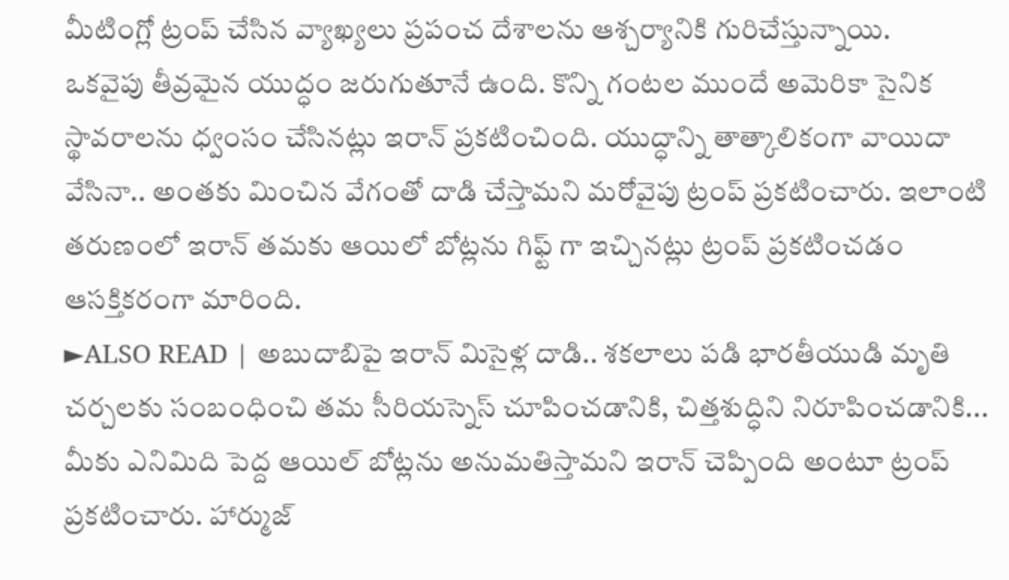మీటింగ్లో ట్రంప్ చేసిన వ్యాఖ్యలు ప్రపంచ దేశాలను ఆశ్చర్యానికి గురిచేస్తున్నాయి.
ఒకవైపు తీవ్రమైన యుద్ధం జరుగుతూనే ఉంది. కొన్ని గంటల ముందే అమెరికా సైనిక స్థావరాలను ధ్వంసం చేసినట్లు ఇరాన్ ప్రకటించింది. యుద్ధాన్ని తాత్కాలికంగా వాయిదా వేసినా.. అంతకు మించిన వేగంతో దాడి చేస్తామని మరోవైపు ట్రంప్ ప్రకటించారు. ఇలాంటి తరుణంలో ఇరాన్ తమకు ఆయిలో బోట్లను గిఫ్ట్ గా ఇచ్చినట్లు ట్రంప్ ప్రకటించడం ఆసక్తికరంగా మారింది.
►ALSO READ | అబుదాబిపై ఇరాన్ మిసైళ్ల దాడి.. శకలాలు పడి భారతీయుడి మృతి
చర్చలకు సంబంధించి తమ సీరియస్నెస్ చూపించడానికి, చిత్తశుద్ధిని నిరూపించడానికి... మీకు ఎనిమిది పెద్ద ఆయిల్ బోట్లను అనుమతిస్తామని ఇరాన్ చెప్పింది అంటూ ట్రంప్ ప్రకటించారు. హార్ముజ్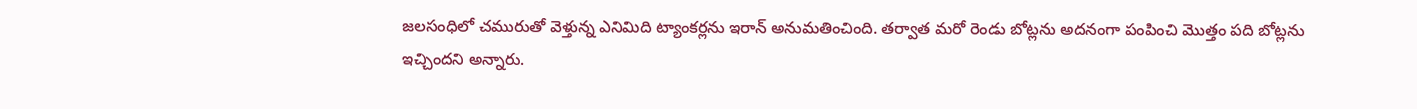జలసంధిలో చమురుతో వెళ్తున్న ఎనిమిది ట్యాంకర్లను ఇరాన్ అనుమతించింది. తర్వాత మరో రెండు బోట్లను అదనంగా పంపించి మొత్తం పది బోట్లను ఇచ్చిందని అన్నారు.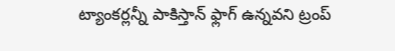ట్యాంకర్లన్నీ పాకిస్తాన్ ఫ్లాగ్ ఉన్నవని ట్రంప్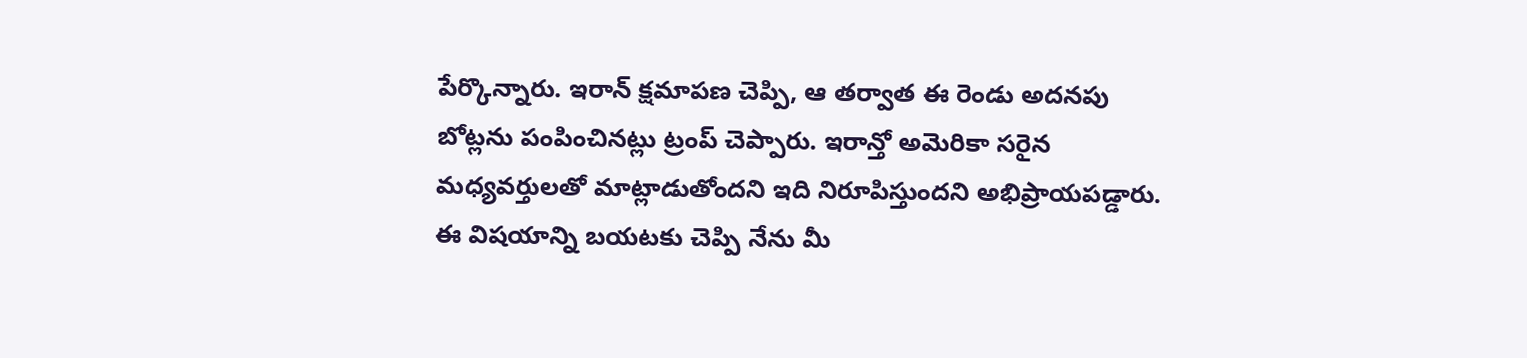పేర్కొన్నారు. ఇరాన్ క్షమాపణ చెప్పి, ఆ తర్వాత ఈ రెండు అదనపు బోట్లను పంపించినట్లు ట్రంప్ చెప్పారు. ఇరాన్తో అమెరికా సరైన మధ్యవర్తులతో మాట్లాడుతోందని ఇది నిరూపిస్తుందని అభిప్రాయపడ్డారు. ఈ విషయాన్ని బయటకు చెప్పి నేను మీ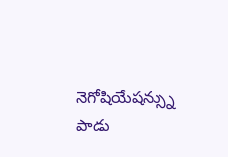నెగోషియేషన్స్ను పాడు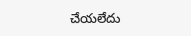చేయలేదు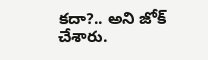కదా?.. అని జోక్ చేశారు.